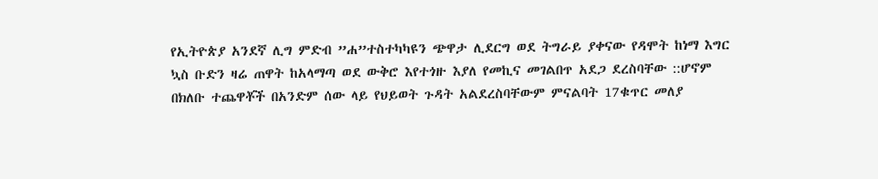የኢትዮጵያ አንደኛ ሊግ ምድብ ”ሐ”ተስተካካዩን ጭዋታ ሊደርግ ወደ ትግራይ ያቀናው የዳሞት ከነማ እግር ኳስ ቡድን ዛሬ ጠዋት ከአላማጣ ወደ ውቅሮ እየተጎዙ እያለ የመኪና መገልበጥ አደጋ ደረስባቸው ::ሆኖም በክለቡ ተጨዋቾች በአንድም ሰው ላይ የህይወት ጉዳት አልደረስባቸውም ምናልባት 17ቁጥር መለያ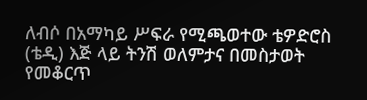ለብሶ በአማካይ ሥፍራ የሚጫወተው ቴዎድሮስ (ቴዲ) እጅ ላይ ትንሽ ወለምታና በመስታወት የመቆርጥ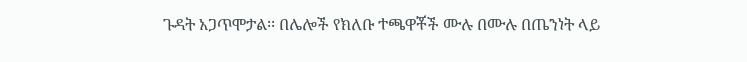ጉዳት አጋጥሞታል፡፡ በሌሎች የክለቡ ተጫዋቾች ሙሉ በሙሉ በጤንነት ላይ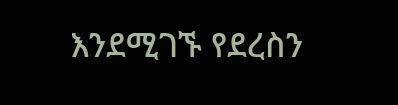እንደሚገኙ የደረስን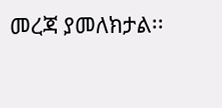መረጃ ያመለክታል፡፡